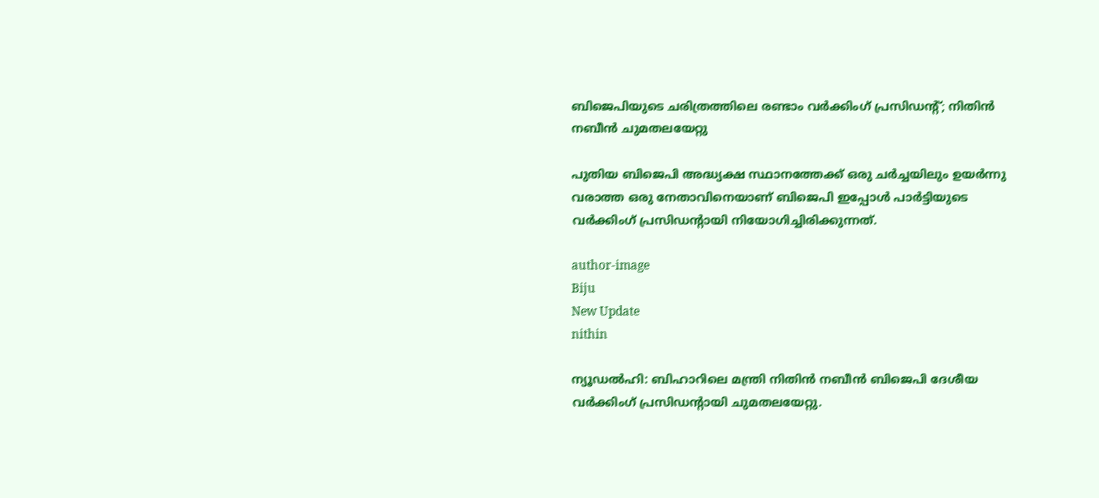ബിജെപിയുടെ ചരിത്രത്തിലെ രണ്ടാം വര്‍ക്കിംഗ് പ്രസിഡന്റ്; നിതിന്‍ നബീന്‍ ചുമതലയേറ്റു

പുതിയ ബിജെപി അദ്ധ്യക്ഷ സ്ഥാനത്തേക്ക് ഒരു ചര്‍ച്ചയിലും ഉയര്‍ന്നു വരാത്ത ഒരു നേതാവിനെയാണ് ബിജെപി ഇപ്പോള്‍ പാര്‍ട്ടിയുടെ വര്‍ക്കിംഗ് പ്രസിഡന്റായി നിയോഗിച്ചിരിക്കുന്നത്.

author-image
Biju
New Update
nithin

ന്യൂഡല്‍ഹി: ബിഹാറിലെ മന്ത്രി നിതിന്‍ നബീന്‍ ബിജെപി ദേശീയ വര്‍ക്കിംഗ് പ്രസിഡന്റായി ചുമതലയേറ്റു.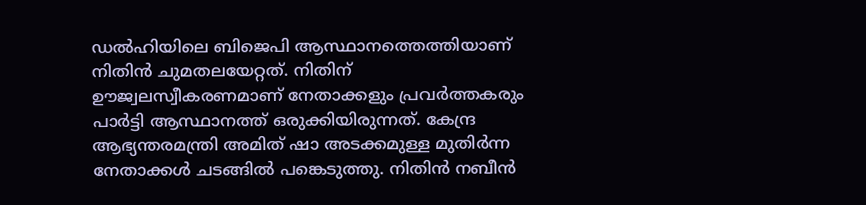ഡല്‍ഹിയിലെ ബിജെപി ആസ്ഥാനത്തെത്തിയാണ് നിതിന്‍ ചുമതലയേറ്റത്. നിതിന് ഊജ്വലസ്വീകരണമാണ് നേതാക്കളും പ്രവര്‍ത്തകരും പാര്‍ട്ടി ആസ്ഥാനത്ത് ഒരുക്കിയിരുന്നത്. കേന്ദ്ര ആഭ്യന്തരമന്ത്രി അമിത് ഷാ അടക്കമുള്ള മുതിര്‍ന്ന നേതാക്കള്‍ ചടങ്ങില്‍ പങ്കെടുത്തു. നിതിന്‍ നബീന്‍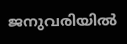ജനുവരിയില്‍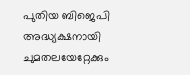പുതിയ ബിജെപി അദ്ധ്യക്ഷനായി ചുമതലയേറ്റേക്കും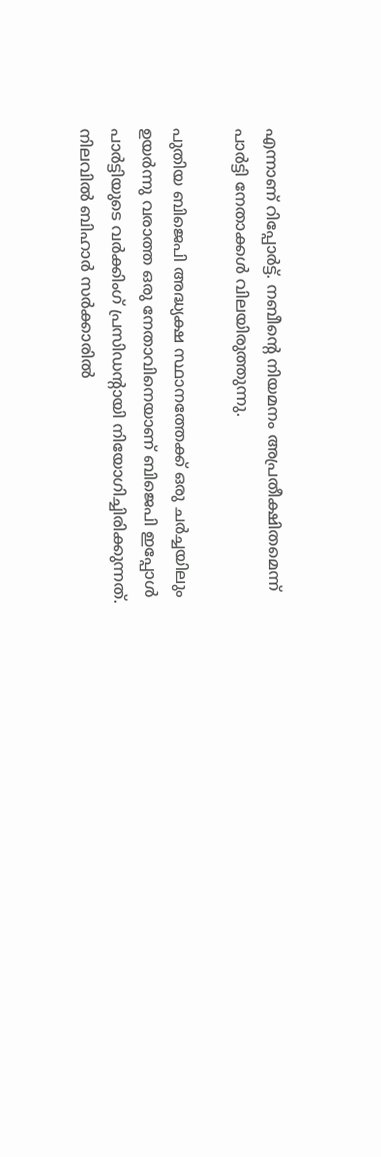എന്നാണ് റിപ്പോര്‍ട്ട്. നബീന്റെ നിയമനം അപ്രതീക്ഷിതമെന്ന് പാര്‍ട്ടി നേതാക്കള്‍ വിലയിരുത്തുന്നു.

പുതിയ ബിജെപി അദ്ധ്യക്ഷ സ്ഥാനത്തേക്ക് ഒരു ചര്‍ച്ചയിലും ഉയര്‍ന്നു വരാത്ത ഒരു നേതാവിനെയാണ് ബിജെപി ഇപ്പോള്‍ പാര്‍ട്ടിയുടെ വര്‍ക്കിംഗ് പ്രസിഡന്റായി നിയോഗിച്ചിരിക്കുന്നത്. നിലവില്‍ ബിഹാര്‍ സര്‍ക്കാരില്‍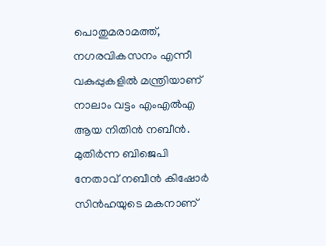പൊതുമരാമത്ത്, നഗരവികസനം എന്നീ വകുപ്പുകളില്‍ മന്ത്രിയാണ് നാലാം വട്ടം എംഎല്‍എ ആയ നിതിന്‍ നബീന്‍. മുതിര്‍ന്ന ബിജെപി നേതാവ് നബീന്‍ കിഷോര്‍ സിന്‍ഹയുടെ മകനാണ്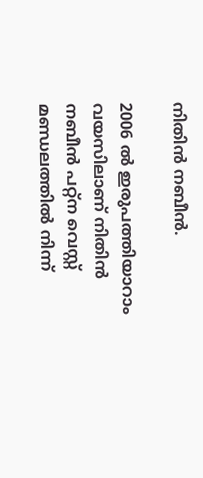നിതിന്‍ നബീന്‍.

2006 ല്‍ ഇരുപത്തിയാറാം വയസിലാണ് നിതിന്‍ നബീന്‍ പറ്റ്‌ന വെസ്റ്റ് മണ്ഡലത്തില്‍ നിന്ന്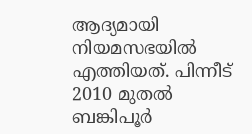ആദ്യമായി നിയമസഭയില്‍ എത്തിയത്. പിന്നീട് 2010 മുതല്‍ ബങ്കിപൂര്‍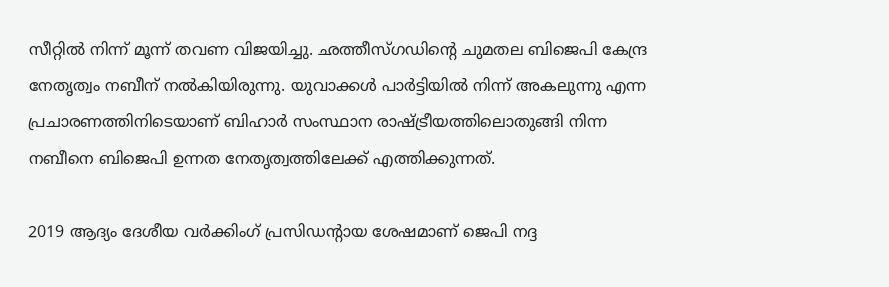സീറ്റില്‍ നിന്ന് മൂന്ന് തവണ വിജയിച്ചു. ഛത്തീസ്ഗഡിന്റെ ചുമതല ബിജെപി കേന്ദ്ര നേതൃത്വം നബീന് നല്‍കിയിരുന്നു. യുവാക്കള്‍ പാര്‍ട്ടിയില്‍ നിന്ന് അകലുന്നു എന്ന പ്രചാരണത്തിനിടെയാണ് ബിഹാര്‍ സംസ്ഥാന രാഷ്ട്രീയത്തിലൊതുങ്ങി നിന്ന നബീനെ ബിജെപി ഉന്നത നേതൃത്വത്തിലേക്ക് എത്തിക്കുന്നത്.

2019 ആദ്യം ദേശീയ വര്‍ക്കിംഗ് പ്രസിഡന്റായ ശേഷമാണ് ജെപി നദ്ദ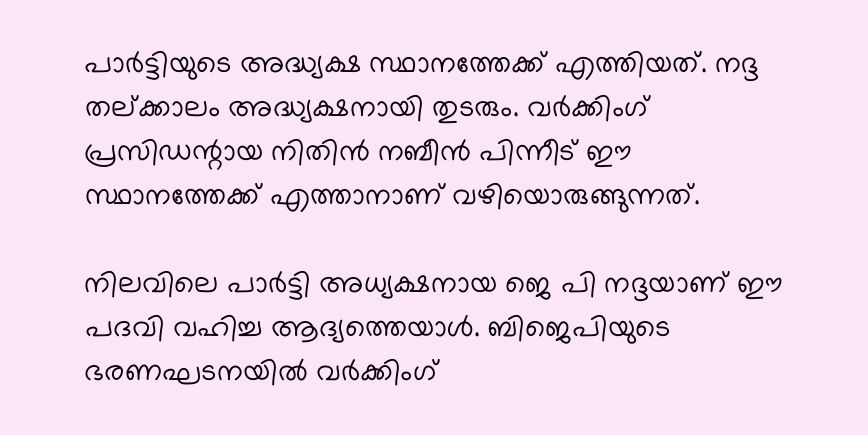പാര്‍ട്ടിയുടെ അദ്ധ്യക്ഷ സ്ഥാനത്തേക്ക് എത്തിയത്. നദ്ദ തല്ക്കാലം അദ്ധ്യക്ഷനായി തുടരും. വര്‍ക്കിംഗ് പ്രസിഡന്റായ നിതിന്‍ നബീന്‍ പിന്നീട് ഈ സ്ഥാനത്തേക്ക് എത്താനാണ് വഴിയൊരുങ്ങുന്നത്.

നിലവിലെ പാര്‍ട്ടി അധ്യക്ഷനായ ജെ പി നദ്ദയാണ് ഈ പദവി വഹിച്ച ആദ്യത്തെയാള്‍. ബിജെപിയുടെ ഭരണഘടനയില്‍ വര്‍ക്കിംഗ്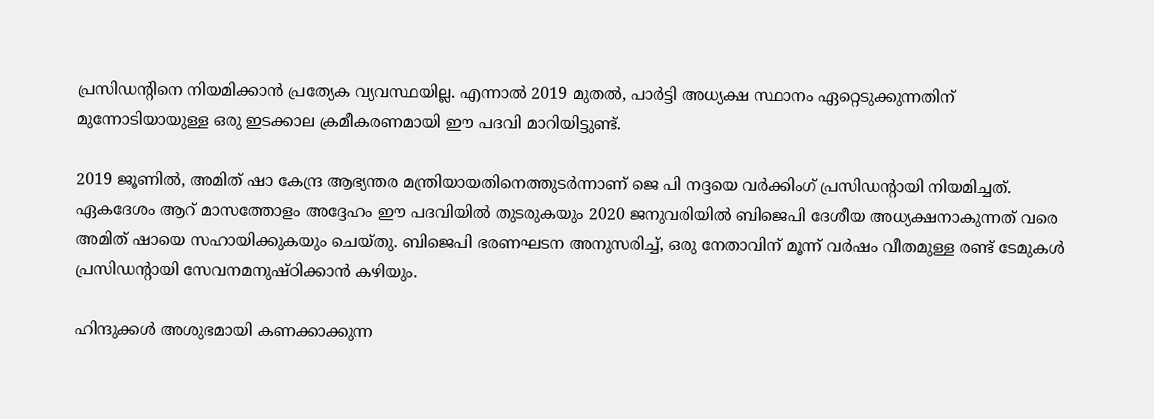പ്രസിഡന്റിനെ നിയമിക്കാന്‍ പ്രത്യേക വ്യവസ്ഥയില്ല. എന്നാല്‍ 2019 മുതല്‍, പാര്‍ട്ടി അധ്യക്ഷ സ്ഥാനം ഏറ്റെടുക്കുന്നതിന് മുന്നോടിയായുള്ള ഒരു ഇടക്കാല ക്രമീകരണമായി ഈ പദവി മാറിയിട്ടുണ്ട്.

2019 ജൂണില്‍, അമിത് ഷാ കേന്ദ്ര ആഭ്യന്തര മന്ത്രിയായതിനെത്തുടര്‍ന്നാണ് ജെ പി നദ്ദയെ വര്‍ക്കിംഗ് പ്രസിഡന്റായി നിയമിച്ചത്. ഏകദേശം ആറ് മാസത്തോളം അദ്ദേഹം ഈ പദവിയില്‍ തുടരുകയും 2020 ജനുവരിയില്‍ ബിജെപി ദേശീയ അധ്യക്ഷനാകുന്നത് വരെ അമിത് ഷായെ സഹായിക്കുകയും ചെയ്തു. ബിജെപി ഭരണഘടന അനുസരിച്ച്, ഒരു നേതാവിന് മൂന്ന് വര്‍ഷം വീതമുള്ള രണ്ട് ടേമുകള്‍ പ്രസിഡന്റായി സേവനമനുഷ്ഠിക്കാന്‍ കഴിയും.

ഹിന്ദുക്കള്‍ അശുഭമായി കണക്കാക്കുന്ന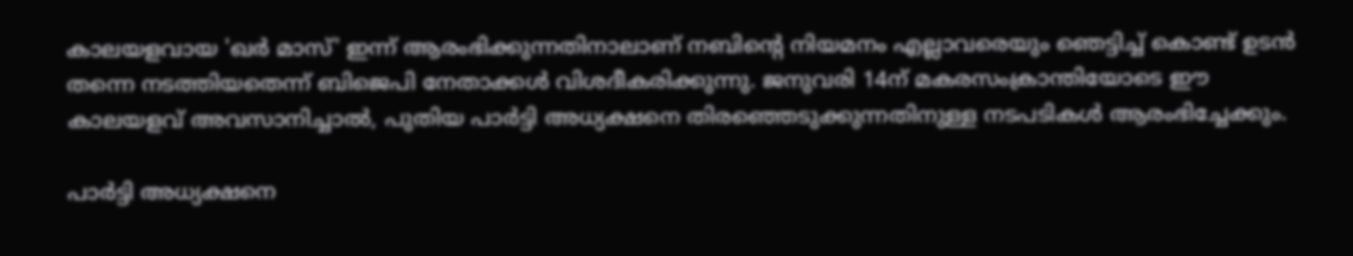കാലയളവായ 'ഖര്‍ മാസ്' ഇന്ന് ആരംഭിക്കുന്നതിനാലാണ് നബിന്റെ നിയമനം എല്ലാവരെയും ഞെട്ടിച്ച് കൊണ്ട് ഉടന്‍ തന്നെ നടത്തിയതെന്ന് ബിജെപി നേതാക്കള്‍ വിശദീകരിക്കുന്നു. ജനുവരി 14ന് മകരസംക്രാന്തിയോടെ ഈ കാലയളവ് അവസാനിച്ചാല്‍, പുതിയ പാര്‍ട്ടി അധ്യക്ഷനെ തിരഞ്ഞെടുക്കുന്നതിനുള്ള നടപടികള്‍ ആരംഭിച്ചേക്കും.

പാര്‍ട്ടി അധ്യക്ഷനെ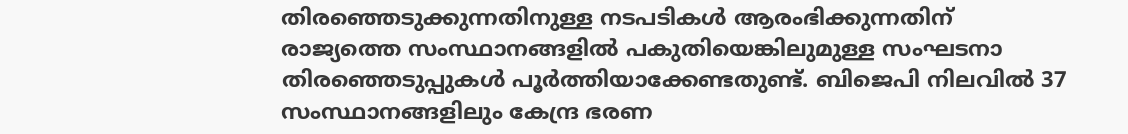തിരഞ്ഞെടുക്കുന്നതിനുള്ള നടപടികള്‍ ആരംഭിക്കുന്നതിന് രാജ്യത്തെ സംസ്ഥാനങ്ങളില്‍ പകുതിയെങ്കിലുമുള്ള സംഘടനാ തിരഞ്ഞെടുപ്പുകള്‍ പൂര്‍ത്തിയാക്കേണ്ടതുണ്ട്. ബിജെപി നിലവില്‍ 37 സംസ്ഥാനങ്ങളിലും കേന്ദ്ര ഭരണ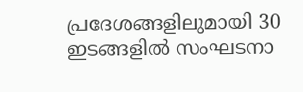പ്രദേശങ്ങളിലുമായി 30 ഇടങ്ങളില്‍ സംഘടനാ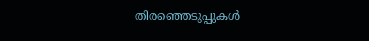തിരഞ്ഞെടുപ്പുകള്‍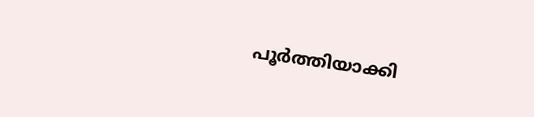പൂര്‍ത്തിയാക്കി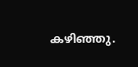കഴിഞ്ഞു.